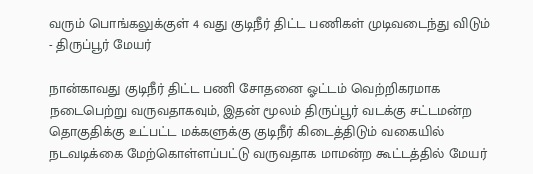வரும் பொங்கலுக்குள் 4 வது குடிநீர் திட்ட பணிகள் முடிவடைந்து விடும் - திருப்பூர் மேயர்

நான்காவது குடிநீர் திட்ட பணி சோதனை ஓட்டம் வெற்றிகரமாக நடைபெற்று வருவதாகவும், இதன் மூலம் திருப்பூர் வடக்கு சட்டமன்ற தொகுதிக்கு உட்பட்ட மக்களுக்கு குடிநீர் கிடைத்திடும் வகையில் நடவடிக்கை மேற்கொள்ளப்பட்டு வருவதாக மாமன்ற கூட்டத்தில் மேயர்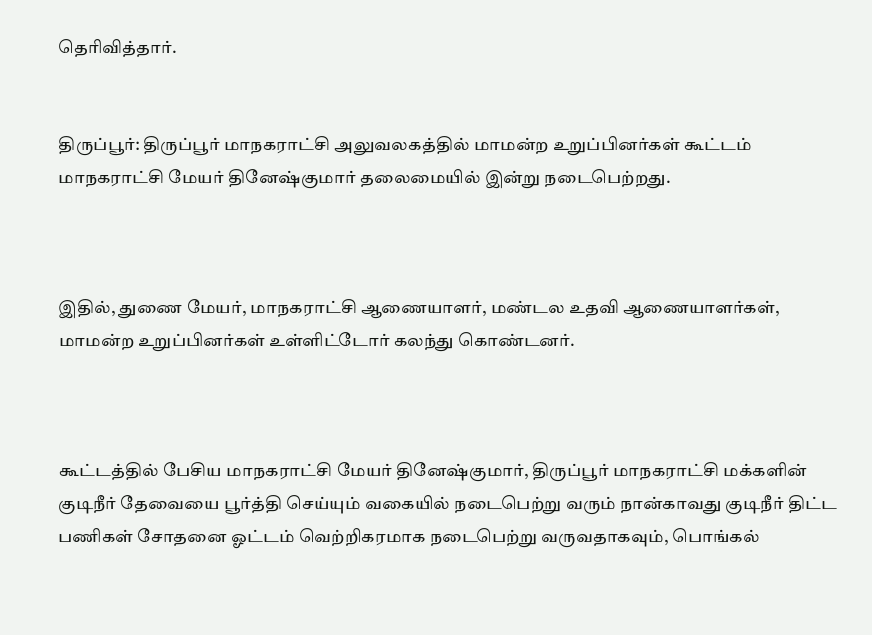தெரிவித்தார்.


திருப்பூர்: திருப்பூர் மாநகராட்சி அலுவலகத்தில் மாமன்ற உறுப்பினர்கள் கூட்டம் மாநகராட்சி மேயர் தினேஷ்குமார் தலைமையில் இன்று நடைபெற்றது.



இதில், துணை மேயர், மாநகராட்சி ஆணையாளர், மண்டல உதவி ஆணையாளர்கள், மாமன்ற உறுப்பினர்கள் உள்ளிட்டோர் கலந்து கொண்டனர்.



கூட்டத்தில் பேசிய மாநகராட்சி மேயர் தினேஷ்குமார், திருப்பூர் மாநகராட்சி மக்களின் குடிநீர் தேவையை பூர்த்தி செய்யும் வகையில் நடைபெற்று வரும் நான்காவது குடிநீர் திட்ட பணிகள் சோதனை ஓட்டம் வெற்றிகரமாக நடைபெற்று வருவதாகவும், பொங்கல்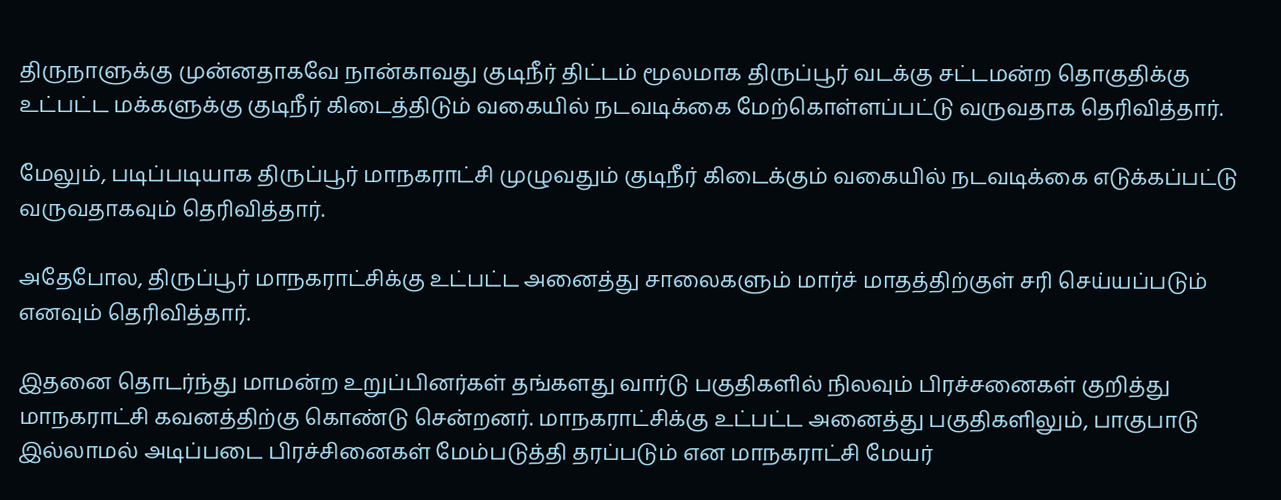திருநாளுக்கு முன்னதாகவே நான்காவது குடிநீர் திட்டம் மூலமாக திருப்பூர் வடக்கு சட்டமன்ற தொகுதிக்கு உட்பட்ட மக்களுக்கு குடிநீர் கிடைத்திடும் வகையில் நடவடிக்கை மேற்கொள்ளப்பட்டு வருவதாக தெரிவித்தார்.

மேலும், படிப்படியாக திருப்பூர் மாநகராட்சி முழுவதும் குடிநீர் கிடைக்கும் வகையில் நடவடிக்கை எடுக்கப்பட்டு வருவதாகவும் தெரிவித்தார்.

அதேபோல, திருப்பூர் மாநகராட்சிக்கு உட்பட்ட அனைத்து சாலைகளும் மார்ச் மாதத்திற்குள் சரி செய்யப்படும் எனவும் தெரிவித்தார்.

இதனை தொடர்ந்து மாமன்ற உறுப்பினர்கள் தங்களது வார்டு பகுதிகளில் நிலவும் பிரச்சனைகள் குறித்து மாநகராட்சி கவனத்திற்கு கொண்டு சென்றனர். மாநகராட்சிக்கு உட்பட்ட அனைத்து பகுதிகளிலும், பாகுபாடு இல்லாமல் அடிப்படை பிரச்சினைகள் மேம்படுத்தி தரப்படும் என மாநகராட்சி மேயர்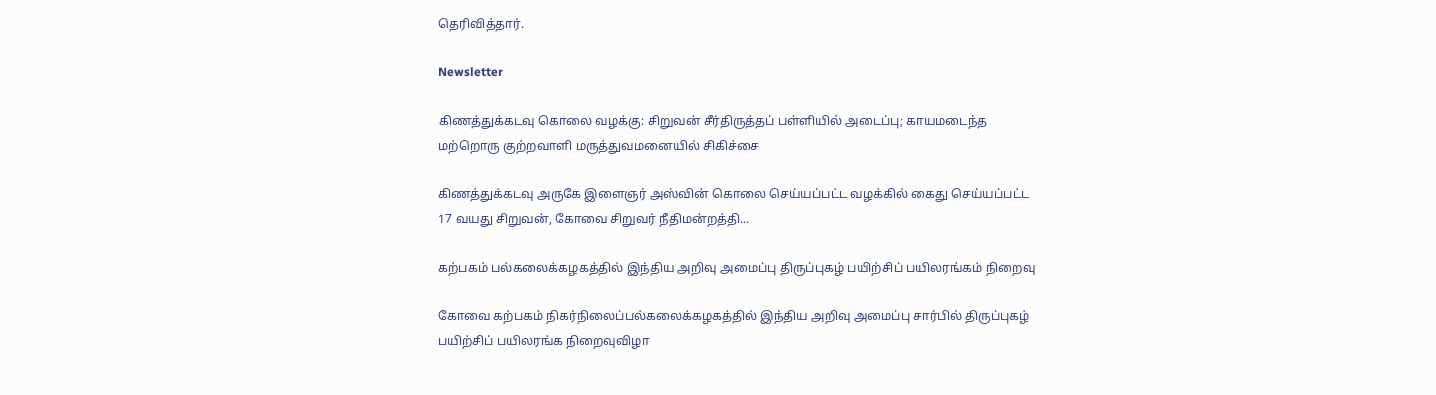தெரிவித்தார்.

Newsletter

கிணத்துக்கடவு கொலை வழக்கு: சிறுவன் சீர்திருத்தப் பள்ளியில் அடைப்பு; காயமடைந்த மற்றொரு குற்றவாளி மருத்துவமனையில் சிகிச்சை

கிணத்துக்கடவு அருகே இளைஞர் அஸ்வின் கொலை செய்யப்பட்ட வழக்கில் கைது செய்யப்பட்ட 17 வயது சிறுவன், கோவை சிறுவர் நீதிமன்றத்தி...

கற்பகம் பல்கலைக்கழகத்தில் இந்திய அறிவு அமைப்பு திருப்புகழ் பயிற்சிப் பயிலரங்கம் நிறைவு

கோவை கற்பகம் நிகர்நிலைப்பல்கலைக்கழகத்தில் இந்திய அறிவு அமைப்பு சார்பில் திருப்புகழ் பயிற்சிப் பயிலரங்க நிறைவுவிழா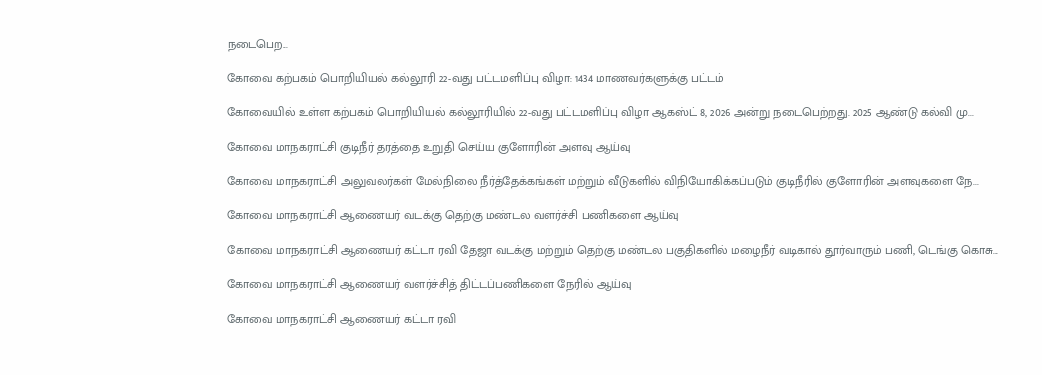நடைபெற...

கோவை கற்பகம் பொறியியல் கல்லூரி 22-வது பட்டமளிப்பு விழா: 1434 மாணவர்களுக்கு பட்டம்

கோவையில் உள்ள கற்பகம் பொறியியல் கல்லூரியில் 22-வது பட்டமளிப்பு விழா ஆகஸ்ட் 8, 2026 அன்று நடைபெற்றது. 2025 ஆண்டு கல்வி மு...

கோவை மாநகராட்சி குடிநீர் தரத்தை உறுதி செய்ய குளோரின் அளவு ஆய்வு

கோவை மாநகராட்சி அலுவலர்கள் மேல்நிலை நீர்த்தேக்கங்கள் மற்றும் வீடுகளில் விநியோகிக்கப்படும் குடிநீரில் குளோரின் அளவுகளை நே...

கோவை மாநகராட்சி ஆணையர் வடக்கு தெற்கு மண்டல வளர்ச்சி பணிகளை ஆய்வு

கோவை மாநகராட்சி ஆணையர் கட்டா ரவி தேஜா வடக்கு மற்றும் தெற்கு மண்டல பகுதிகளில் மழைநீர் வடிகால் தூர்வாரும் பணி, டெங்கு கொசு...

கோவை மாநகராட்சி ஆணையர் வளர்ச்சித் திட்டப்பணிகளை நேரில் ஆய்வு

கோவை மாநகராட்சி ஆணையர் கட்டா ரவி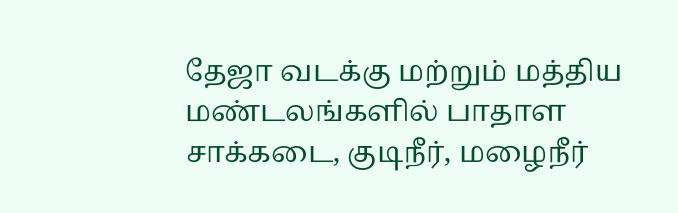தேஜா வடக்கு மற்றும் மத்திய மண்டலங்களில் பாதாள சாக்கடை, குடிநீர், மழைநீர்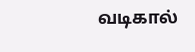வடிகால்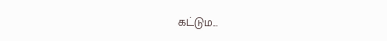கட்டும...